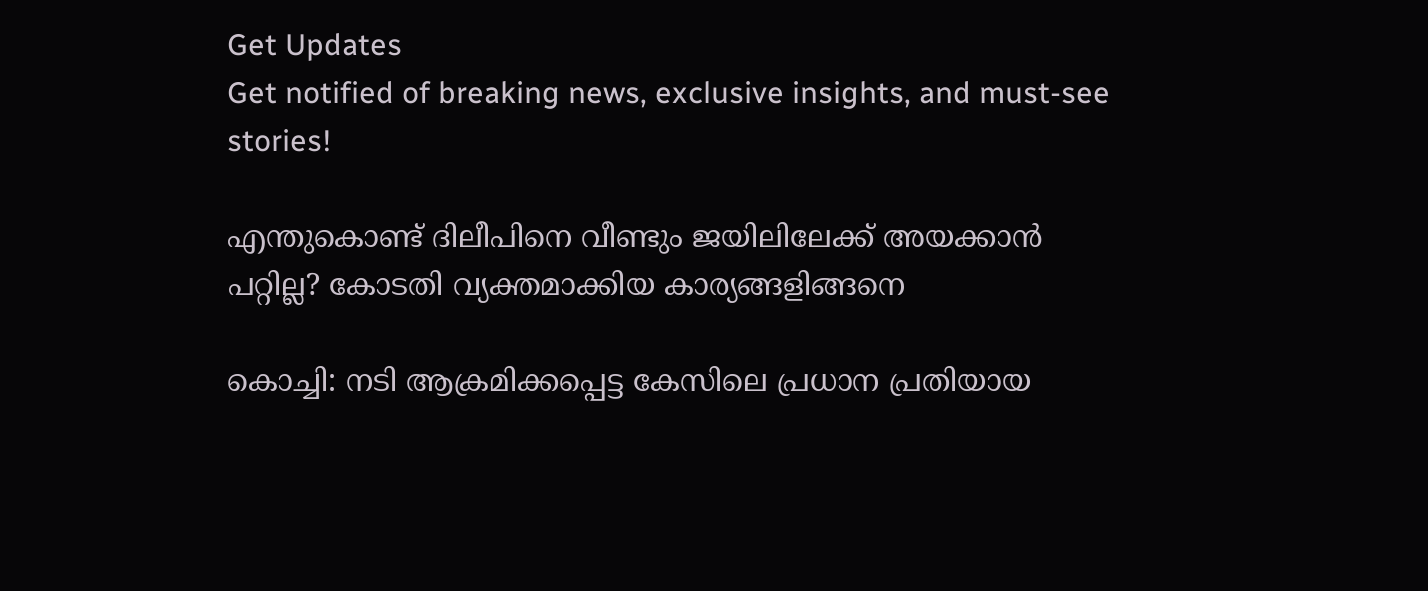Get Updates
Get notified of breaking news, exclusive insights, and must-see stories!

എന്തുകൊണ്ട് ദിലീപിനെ വീണ്ടും ജയിലിലേക്ക് അയക്കാന്‍ പറ്റില്ല? കോടതി വ്യക്തമാക്കിയ കാര്യങ്ങളിങ്ങനെ

കൊച്ചി: നടി ആക്രമിക്കപ്പെട്ട കേസിലെ പ്രധാന പ്രതിയായ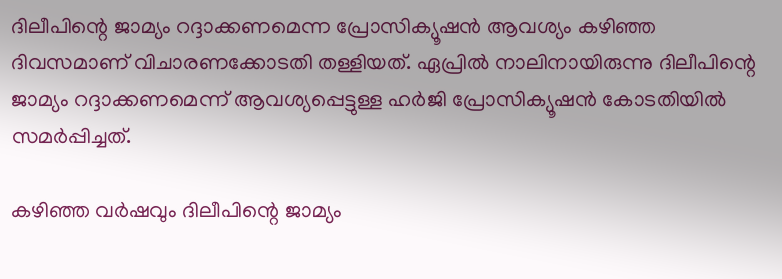ദിലീപിന്റെ ജാമ്യം റദ്ദാക്കണമെന്ന പ്രോസിക്യൂഷന്‍ ആവശ്യം കഴിഞ്ഞ ദിവസമാണ് വിചാരണക്കോടതി തള്ളിയത്. ഏപ്രില്‍ നാലിനായിരുന്നു ദിലീപിന്റെ ജാമ്യം റദ്ദാക്കണമെന്ന് ആവശ്യപ്പെട്ടുള്ള ഹർജി പ്രോസിക്യൂഷന്‍ കോടതിയില്‍ സമർപ്പിച്ചത്.

കഴിഞ്ഞ വർഷവും ദിലീപിന്റെ ജാമ്യം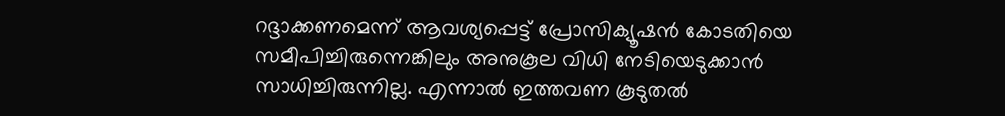റദ്ദാക്കണമെന്ന് ആവശ്യപ്പെട്ട് പ്രോസിക്യൂഷന്‍ കോടതിയെ സമീപിച്ചിരുന്നെങ്കിലും അനുകൂല വിധി നേടിയെടുക്കാന്‍ സാധിച്ചിരുന്നില്ല. എന്നാല്‍ ഇത്തവണ കൂടുതല്‍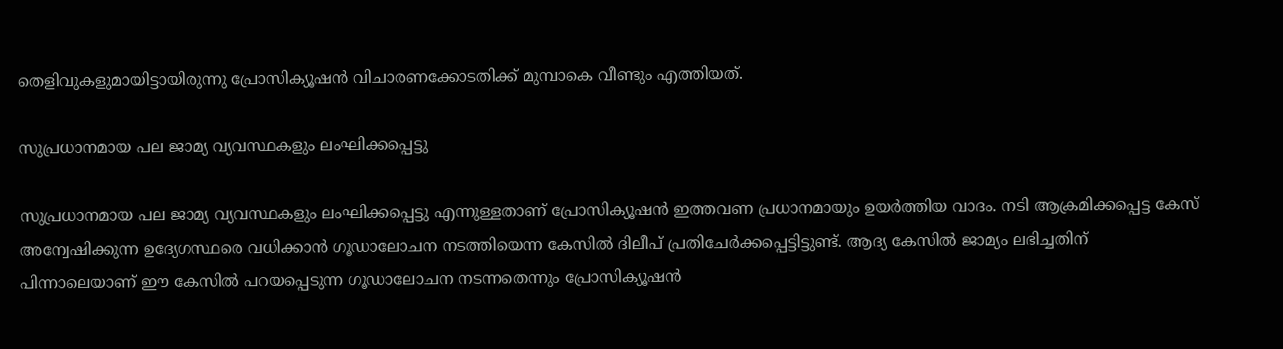തെളിവുകളുമായിട്ടായിരുന്നു പ്രോസിക്യൂഷന്‍ വിചാരണക്കോടതിക്ക് മുമ്പാകെ വീണ്ടും എത്തിയത്.

സുപ്രധാനമായ പല ജാമ്യ വ്യവസ്ഥകളും ലംഘിക്കപ്പെട്ടു

സുപ്രധാനമായ പല ജാമ്യ വ്യവസ്ഥകളും ലംഘിക്കപ്പെട്ടു എന്നുള്ളതാണ് പ്രോസിക്യൂഷന്‍ ഇത്തവണ പ്രധാനമായും ഉയർത്തിയ വാദം. നടി ആക്രമിക്കപ്പെട്ട കേസ് അന്വേഷിക്കുന്ന ഉദ്യേഗസ്ഥരെ വധിക്കാന്‍ ഗൂഡാലോചന നടത്തിയെന്ന കേസില്‍ ദിലീപ് പ്രതിചേർക്കപ്പെട്ടിട്ടുണ്ട്. ആദ്യ കേസില്‍ ജാമ്യം ലഭിച്ചതിന് പിന്നാലെയാണ് ഈ കേസില്‍ പറയപ്പെടുന്ന ഗൂഡാലോചന നടന്നതെന്നും പ്രോസിക്യൂഷന്‍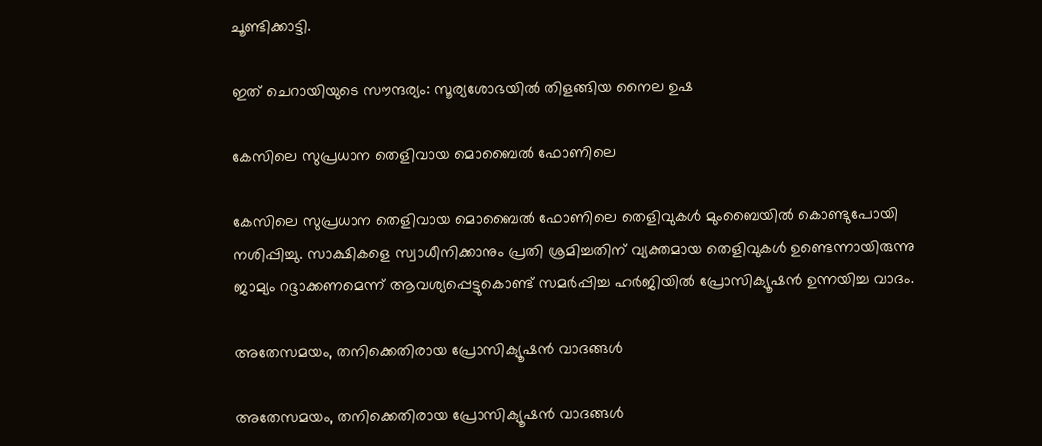ചൂണ്ടിക്കാട്ടി.

ഇത് ചെറായിയുടെ സൗന്ദര്യം: സൂര്യശോഭയില്‍ തിളങ്ങിയ നൈല ഉഷ

കേസിലെ സുപ്രധാന തെളിവായ മൊബൈല്‍ ഫോണിലെ

കേസിലെ സുപ്രധാന തെളിവായ മൊബൈല്‍ ഫോണിലെ തെളിവുകള്‍ മുംബൈയില്‍ കൊണ്ടുപോയി നശിപ്പിച്ചു. സാക്ഷികളെ സ്വാധീനിക്കാനും പ്രതി ശ്രമിച്ചതിന് വ്യക്തമായ തെളിവുകള്‍ ഉണ്ടെന്നായിരുന്നു ജാമ്യം റദ്ദാക്കണമെന്ന് ആവശ്യപ്പെട്ടുകൊണ്ട് സമർപ്പിച്ച ഹർജിയില്‍ പ്രോസിക്യൂഷന്‍ ഉന്നയിച്ച വാദം.

അതേസമയം, തനിക്കെതിരായ പ്രോസിക്യൂഷന്‍ വാദങ്ങള്‍

അതേസമയം, തനിക്കെതിരായ പ്രോസിക്യൂഷന്‍ വാദങ്ങള്‍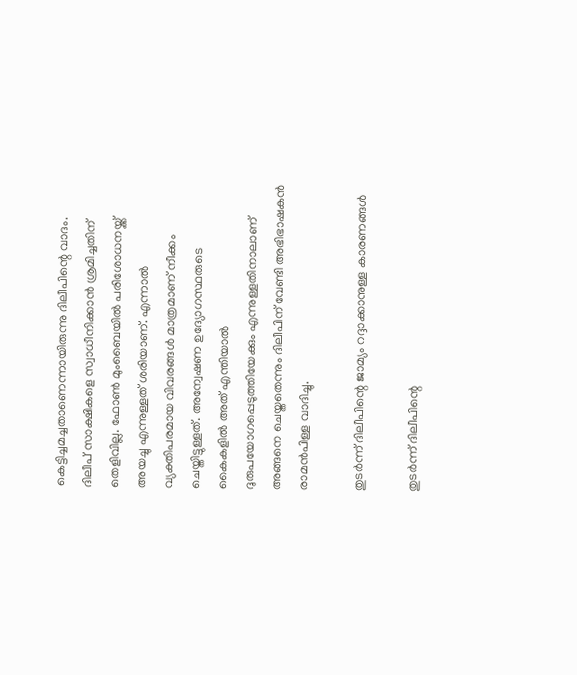കെട്ടിച്ചമച്ചതാണെന്നായിരുന്നു ദിലീപിന്റെ വാദം. ദിലീപ് സാക്ഷികളെ സ്വാധീനിക്കാന്‍ ശ്രമിച്ചതിന് തെളിവില്ല. ഫോണ്‍ മുംബൈയില്‍ പരിശോധനയ്ക്ക് അയച്ചു എന്നുള്ളത് ശരിയാണ്. എന്നാല്‍ വ്യക്തിപരമായ വിവരങ്ങള്‍ മാത്രമാണ് നീക്കം ചെയ്തിട്ടുള്ളത്. അന്വേഷണ ഉദ്യോഗസ്ഥരുടെ കൈകളില്‍ അത് എന്തിയാല്‍ ദുരുപയോഗപ്പെടുത്തിയേക്കും എന്നുള്ളതിനാലാണ് അങ്ങനെ ചെയ്തതെന്നും ദിലീപിന് വേണ്ടി അഭിഭാഷകന്‍ രാമന്‍പിള്ള വാദിച്ചു.

തുടർന്ന് ദിലീപിന്റെ ജാമ്യം റദ്ദാക്കാനുള്ള കാരണങ്ങൾ

തുടർന്ന് ദിലീപിന്റെ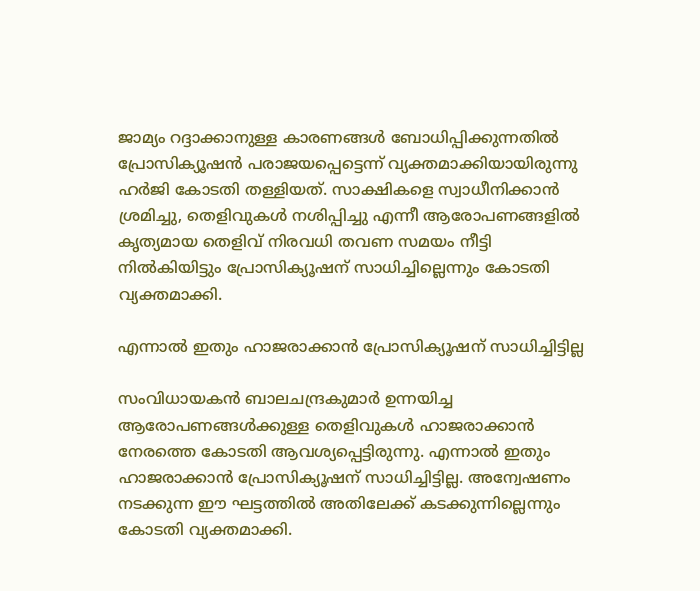ജാമ്യം റദ്ദാക്കാനുള്ള കാരണങ്ങൾ ബോധിപ്പിക്കുന്നതിൽ പ്രോസിക്യൂഷൻ പരാജയപ്പെട്ടെന്ന് വ്യക്തമാക്കിയായിരുന്നു ഹർജി കോടതി തള്ളിയത്. സാക്ഷികളെ സ്വാധീനിക്കാൻ ശ്രമിച്ചു, തെളിവുകൾ നശിപ്പിച്ചു എന്നീ ആരോപണങ്ങളിൽ കൃത്യമായ തെളിവ് നിരവധി തവണ സമയം നീട്ടി നില്‍കിയിട്ടും പ്രോസിക്യൂഷന് സാധിച്ചില്ലെന്നും കോടതി വ്യക്തമാക്കി.

എന്നാല്‍ ഇതും ഹാജരാക്കാന്‍ പ്രോസിക്യൂഷന് സാധിച്ചിട്ടില്ല

സംവിധായകന്‍ ബാലചന്ദ്രകുമാർ ഉന്നയിച്ച ആരോപണങ്ങൾക്കുള്ള തെളിവുകൾ ഹാജരാക്കാന്‍ നേരത്തെ കോടതി ആവശ്യപ്പെട്ടിരുന്നു. എന്നാല്‍ ഇതും ഹാജരാക്കാന്‍ പ്രോസിക്യൂഷന് സാധിച്ചിട്ടില്ല. അന്വേഷണം നടക്കുന്ന ഈ ഘട്ടത്തിൽ അതിലേക്ക് കടക്കുന്നില്ലെന്നും കോടതി വ്യക്തമാക്കി.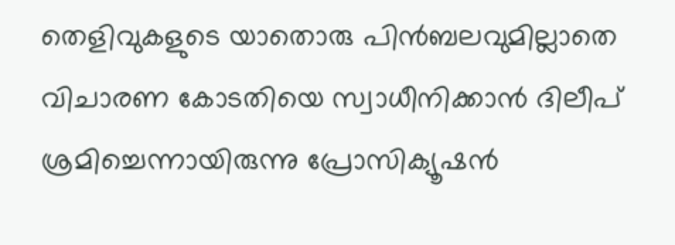തെളിവുകളുടെ യാതൊരു പിന്‍ബലവുമില്ലാതെ വിചാരണ കോടതിയെ സ്വാധീനിക്കാൻ ദിലീപ് ശ്രമിച്ചെന്നായിരുന്നു പ്രോസിക്യൂഷൻ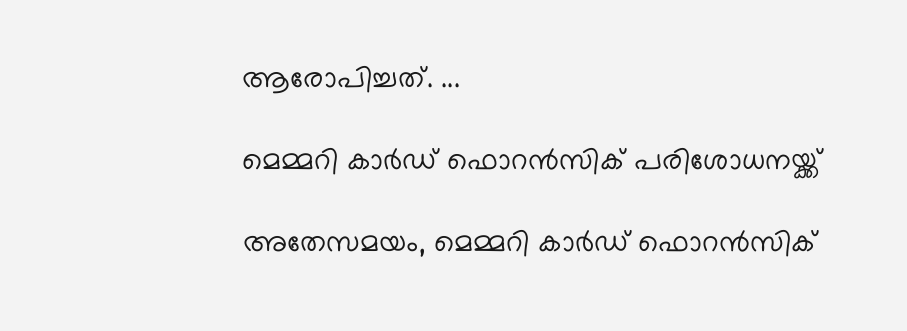ആരോപിച്ചത്. ...

മെമ്മറി കാർഡ് ഫൊറൻസിക് പരിശോധനയ്ക്ക്

അതേസമയം, മെമ്മറി കാർഡ് ഫൊറൻസിക്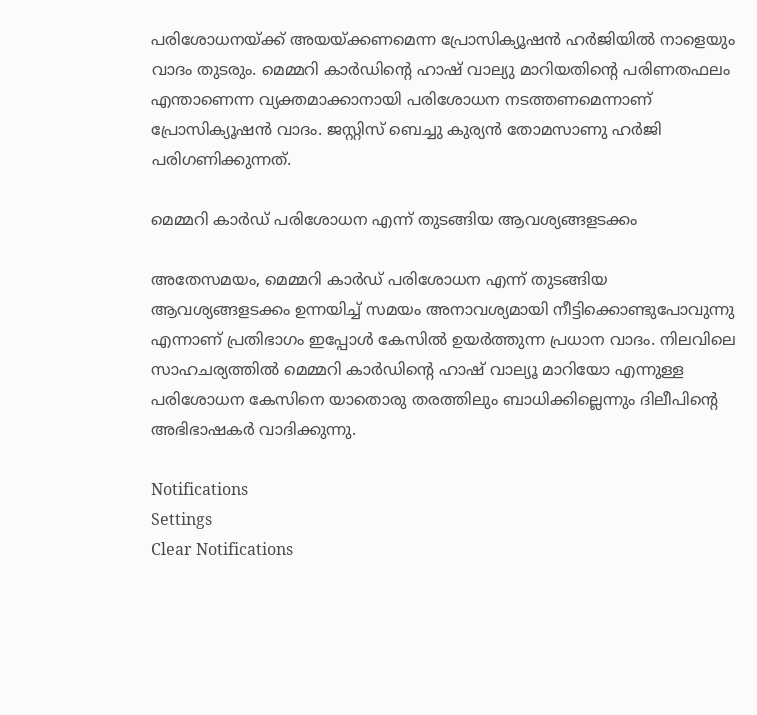പരിശോധനയ്ക്ക് അയയ്ക്കണമെന്ന പ്രോസിക്യൂഷൻ ഹർജിയില്‍ നാളെയും വാദം തുടരും. മെമ്മറി കാർഡിന്റെ ഹാഷ് വാല്യു മാറിയതിന്റെ പരിണതഫലം എന്താണെന്ന വ്യക്തമാക്കാനായി പരിശോധന നടത്തണമെന്നാണ് പ്രോസിക്യൂഷന്‍ വാദം. ജസ്റ്റിസ് ബെച്ചു കുര്യൻ തോമസാണു ഹർജി പരിഗണിക്കുന്നത്.

മെമ്മറി കാർഡ് പരിശോധന എന്ന് തുടങ്ങിയ ആവശ്യങ്ങളടക്കം

അതേസമയം, മെമ്മറി കാർഡ് പരിശോധന എന്ന് തുടങ്ങിയ ആവശ്യങ്ങളടക്കം ഉന്നയിച്ച് സമയം അനാവശ്യമായി നീട്ടിക്കൊണ്ടുപോവുന്നു എന്നാണ് പ്രതിഭാഗം ഇപ്പോള്‍ കേസില്‍ ഉയർത്തുന്ന പ്രധാന വാദം. നിലവിലെ സാഹചര്യത്തില്‍ മെമ്മറി കാർഡിന്റെ ഹാഷ് വാല്യൂ മാറിയോ എന്നുള്ള പരിശോധന കേസിനെ യാതൊരു തരത്തിലും ബാധിക്കില്ലെന്നും ദിലീപിന്റെ അഭിഭാഷകർ വാദിക്കുന്നു.

Notifications
Settings
Clear Notifications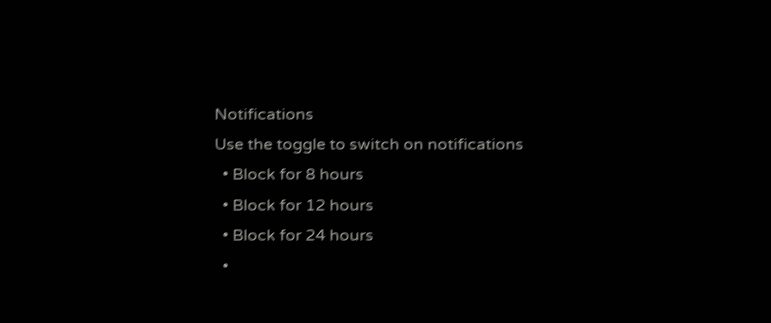Notifications
Use the toggle to switch on notifications
  • Block for 8 hours
  • Block for 12 hours
  • Block for 24 hours
  •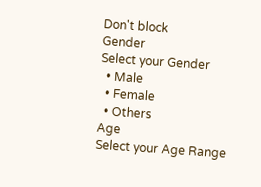Don't block
Gender
Select your Gender
  • Male
  • Female
  • Others
Age
Select your Age Range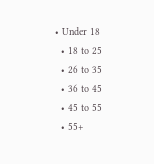• Under 18
  • 18 to 25
  • 26 to 35
  • 36 to 45
  • 45 to 55
  • 55+